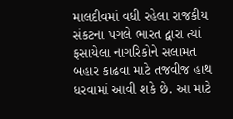માલદીવમાં વધી રહેલા રાજકીય સંકટના પગલે ભારત દ્વારા ત્યાં ફસાયેલા નાગરિકોને સલામત બહાર કાઢવા માટે તજવીજ હાથ ધરવામાં આવી શકે છે. આ માટે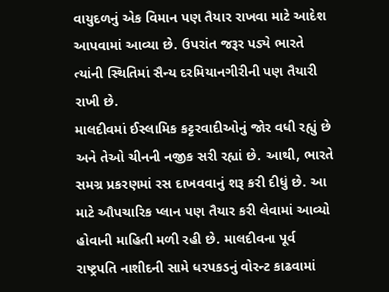વાયુદળનું એક વિમાન પણ તૈયાર રાખવા માટે આદેશ આપવામાં આવ્યા છે. ઉપરાંત જરૂર પડ્યે ભારતે ત્યાંની સ્થિતિમાં સૈન્ય દરમિયાનગીરીની પણ તૈયારી રાખી છે.
માલદીવમાં ઈસ્લામિક કટ્ટરવાદીઓનું જોર વધી રહ્યું છે અને તેઓ ચીનની નજીક સરી રહ્યાં છે. આથી, ભારતે સમગ્ર પ્રકરણમાં રસ દાખવવાનું શરૂ કરી દીધું છે. આ માટે ઔપચારિક પ્લાન પણ તૈયાર કરી લેવામાં આવ્યો હોવાની માહિતી મળી રહી છે. માલદીવના પૂર્વ રાષ્ટ્રપતિ નાશીદની સામે ધરપકડનું વોરન્ટ કાઢવામાં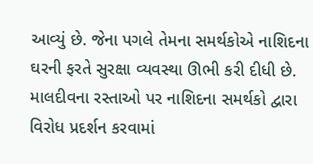આવ્યું છે. જેના પગલે તેમના સમર્થકોએ નાશિદના ઘરની ફરતે સુરક્ષા વ્યવસ્થા ઊભી કરી દીધી છે.
માલદીવના રસ્તાઓ પર નાશિદના સમર્થકો દ્વારા વિરોધ પ્રદર્શન કરવામાં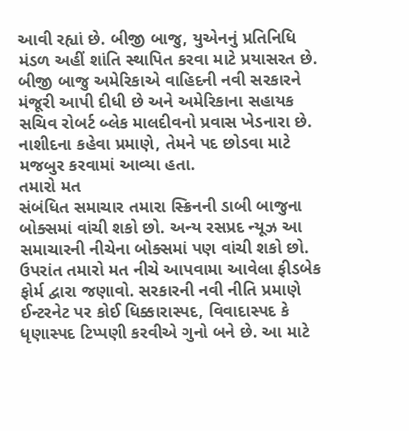આવી રહ્યાં છે. બીજી બાજુ, યુએનનું પ્રતિનિધિ મંડળ અહીં શાંતિ સ્થાપિત કરવા માટે પ્રયાસરત છે. બીજી બાજુ અમેરિકાએ વાહિદની નવી સરકારને મંજૂરી આપી દીધી છે અને અમેરિકાના સહાયક સચિવ રોબર્ટ બ્લેક માલદીવનો પ્રવાસ ખેડનારા છે. નાશીદના કહેવા પ્રમાણે, તેમને પદ છોડવા માટે મજબુર કરવામાં આવ્યા હતા.
તમારો મત
સંબંધિત સમાચાર તમારા સ્ક્રિનની ડાબી બાજુના બોક્સમાં વાંચી શકો છો. અન્ય રસપ્રદ ન્યૂઝ આ સમાચારની નીચેના બોક્સમાં પણ વાંચી શકો છો. ઉપરાંત તમારો મત નીચે આપવામા આવેલા ફીડબેક ફોર્મ દ્વારા જણાવો. સરકારની નવી નીતિ પ્રમાણે ઈન્ટરનેટ પર કોઈ ધિક્કારાસ્પદ, વિવાદાસ્પદ કે ધૃણાસ્પદ ટિપ્પણી કરવીએ ગુનો બને છે. આ માટે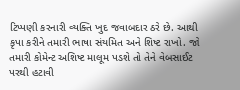ટિપ્પણી કરનારી વ્યક્તિ ખુદ જવાબદાર ઠરે છે. આથી કૃપા કરીને તમારી ભાષા સંયમિત અને શિષ્ટ રાખો. જો તમારી કોમેન્ટ અશિષ્ટ માલૂમ પડશે તો તેને વેબસાઈટ પરથી હટાવી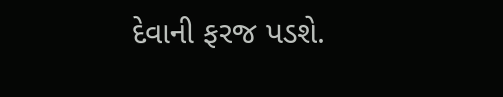દેવાની ફરજ પડશે.